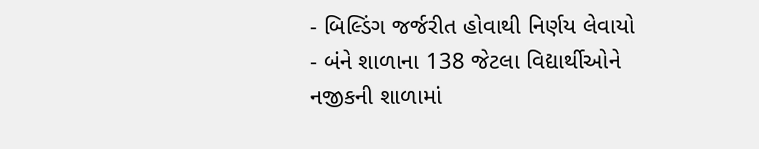- બિલ્ડિંગ જર્જરીત હોવાથી નિર્ણય લેવાયો
- બંને શાળાના 138 જેટલા વિદ્યાર્થીઓને નજીકની શાળામાં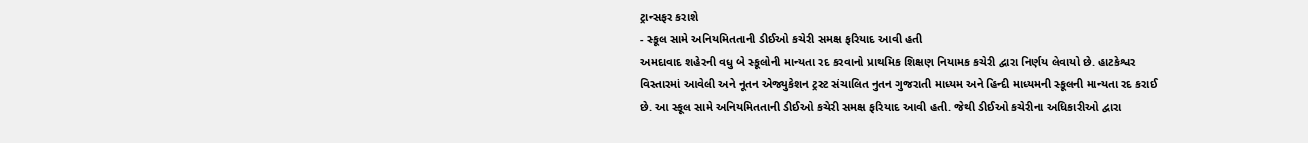ટ્રાન્સફર કરાશે
- સ્કૂલ સામે અનિયમિતતાની ડીઈઓ કચેરી સમક્ષ ફરિયાદ આવી હતી
અમદાવાદ શહેરની વધુ બે સ્કૂલોની માન્યતા રદ કરવાનો પ્રાથમિક શિક્ષણ નિયામક કચેરી દ્વારા નિર્ણય લેવાયો છે. હાટકેશ્વર વિસ્તારમાં આવેલી અને નૂતન એજ્યુકેશન ટ્રસ્ટ સંચાલિત નુતન ગુજરાતી માધ્યમ અને હિન્દી માધ્યમની સ્કૂલની માન્યતા રદ કરાઈ છે. આ સ્કૂલ સામે અનિયમિતતાની ડીઈઓ કચેરી સમક્ષ ફરિયાદ આવી હતી. જેથી ડીઈઓ કચેરીના અધિકારીઓ દ્વારા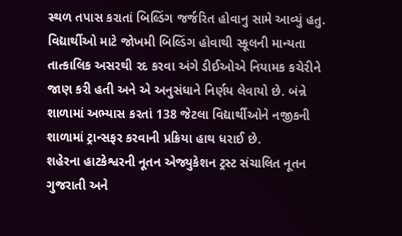સ્થળ તપાસ કરાતાં બિલ્ડિંગ જર્જરિત હોવાનુ સામે આવ્યું હતુ. વિદ્યાર્થીઓ માટે જોખમી બિલ્ડિંગ હોવાથી સ્કૂલની માન્યતા તાત્કાલિક અસરથી રદ કરવા અંગે ડીઈઓએ નિયામક કચેરીને જાણ કરી હતી અને એ અનુસંધાને નિર્ણય લેવાયો છે. બંન્ને શાળામાં અભ્યાસ કરતાં 138 જેટલા વિદ્યાર્થીઓને નજીકની શાળામાં ટ્રાન્સફર કરવાની પ્રક્રિયા હાથ ધરાઈ છે.
શહેરના હાટકેશ્વરની નૂતન એજ્યુકેશન ટ્રસ્ટ સંચાલિત નૂતન ગુજરાતી અને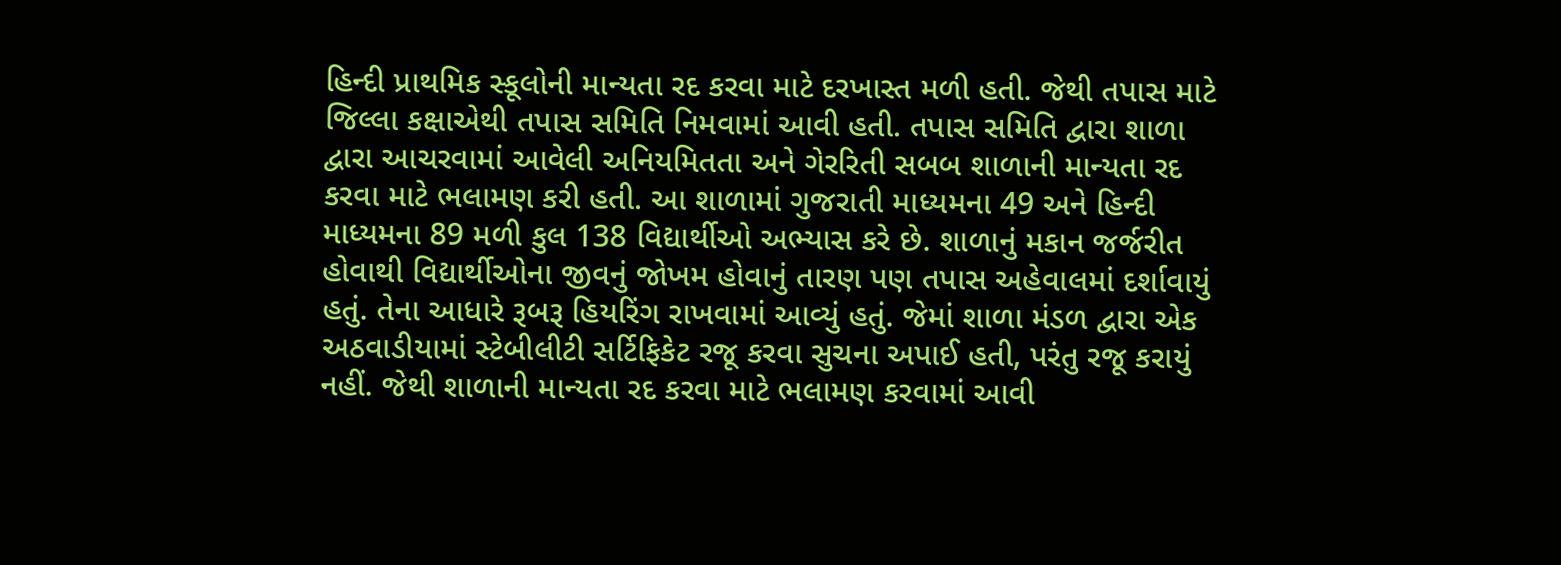હિન્દી પ્રાથમિક સ્કૂલોની માન્યતા રદ કરવા માટે દરખાસ્ત મળી હતી. જેથી તપાસ માટે જિલ્લા કક્ષાએથી તપાસ સમિતિ નિમવામાં આવી હતી. તપાસ સમિતિ દ્વારા શાળા દ્વારા આચરવામાં આવેલી અનિયમિતતા અને ગેરરિતી સબબ શાળાની માન્યતા રદ કરવા માટે ભલામણ કરી હતી. આ શાળામાં ગુજરાતી માધ્યમના 49 અને હિન્દી માધ્યમના 89 મળી કુલ 138 વિદ્યાર્થીઓ અભ્યાસ કરે છે. શાળાનું મકાન જર્જરીત હોવાથી વિદ્યાર્થીઓના જીવનું જોખમ હોવાનું તારણ પણ તપાસ અહેવાલમાં દર્શાવાયું હતું. તેના આધારે રૂબરૂ હિયરિંગ રાખવામાં આવ્યું હતું. જેમાં શાળા મંડળ દ્વારા એક અઠવાડીયામાં સ્ટેબીલીટી સર્ટિફિકેટ રજૂ કરવા સુચના અપાઈ હતી, પરંતુ રજૂ કરાયું નહીં. જેથી શાળાની માન્યતા રદ કરવા માટે ભલામણ કરવામાં આવી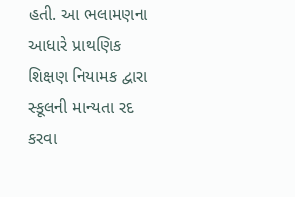હતી. આ ભલામણના આધારે પ્રાથણિક શિક્ષણ નિયામક દ્વારા સ્કૂલની માન્યતા રદ કરવા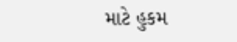માટે હુકમ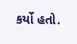કર્યો હતો.